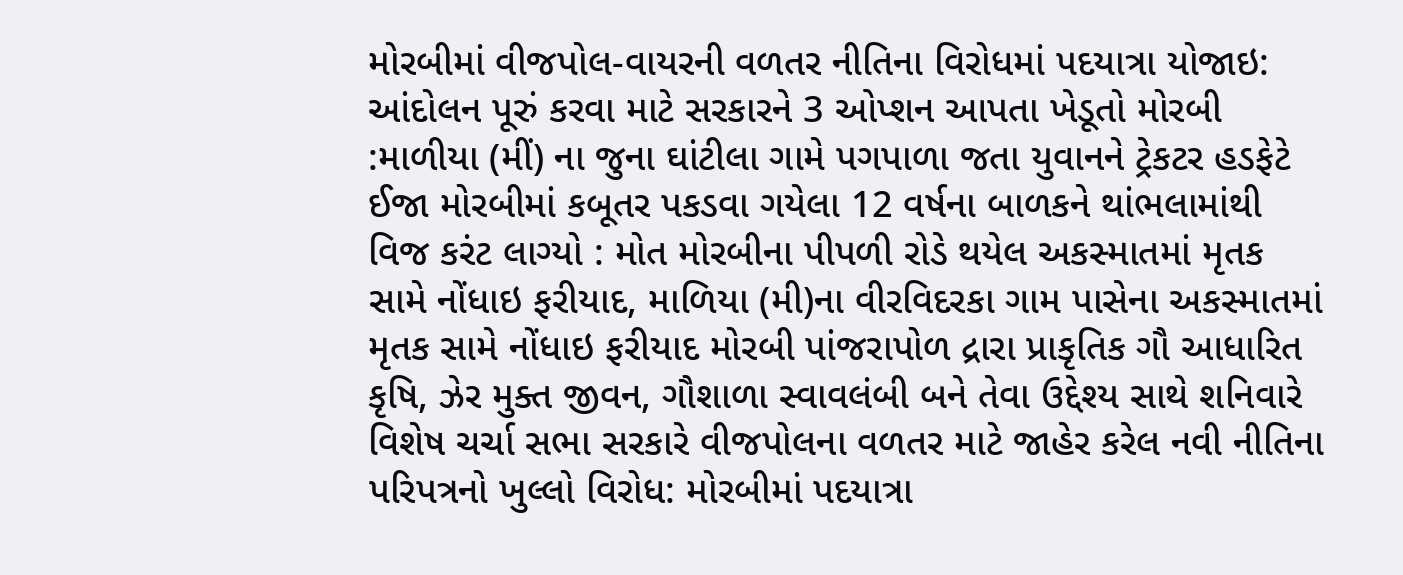મોરબીમાં વીજપોલ-વાયરની વળતર નીતિના વિરોધમાં પદયાત્રા યોજાઇ: આંદોલન પૂરું કરવા માટે સરકારને 3 ઓપ્શન આપતા ખેડૂતો મોરબી :માળીયા (મીં) ના જુના ઘાંટીલા ગામે પગપાળા જતા યુવાનને ટ્રેકટર હડફેટે ઈજા મોરબીમાં કબૂતર પકડવા ગયેલા 12 વર્ષના બાળકને થાંભલામાંથી વિજ કરંટ લાગ્યો : મોત મોરબીના પીપળી રોડે થયેલ અકસ્માતમાં મૃતક સામે નોંધાઇ ફરીયાદ, માળિયા (મી)ના વીરવિદરકા ગામ પાસેના અકસ્માતમાં મૃતક સામે નોંધાઇ ફરીયાદ મોરબી પાંજરાપોળ દ્રારા પ્રાકૃતિક ગૌ આધારિત કૃષિ, ઝેર મુક્ત જીવન, ગૌશાળા સ્વાવલંબી બને તેવા ઉદ્દેશ્ય સાથે શનિવારે વિશેષ ચર્ચા સભા સરકારે વીજપોલના વળતર માટે જાહેર કરેલ નવી નીતિના પરિપત્રનો ખુલ્લો વિરોધ: મોરબીમાં પદયાત્રા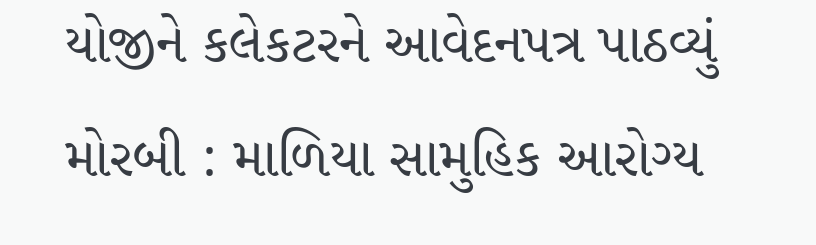યોજીને કલેકટરને આવેદનપત્ર પાઠવ્યું મોરબી : માળિયા સામુહિક આરોગ્ય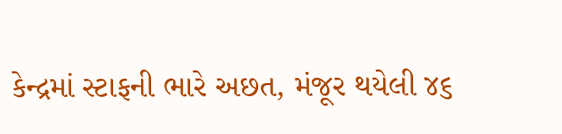કેન્દ્રમાં સ્ટાફની ભારે અછત, મંજૂર થયેલી ૪૬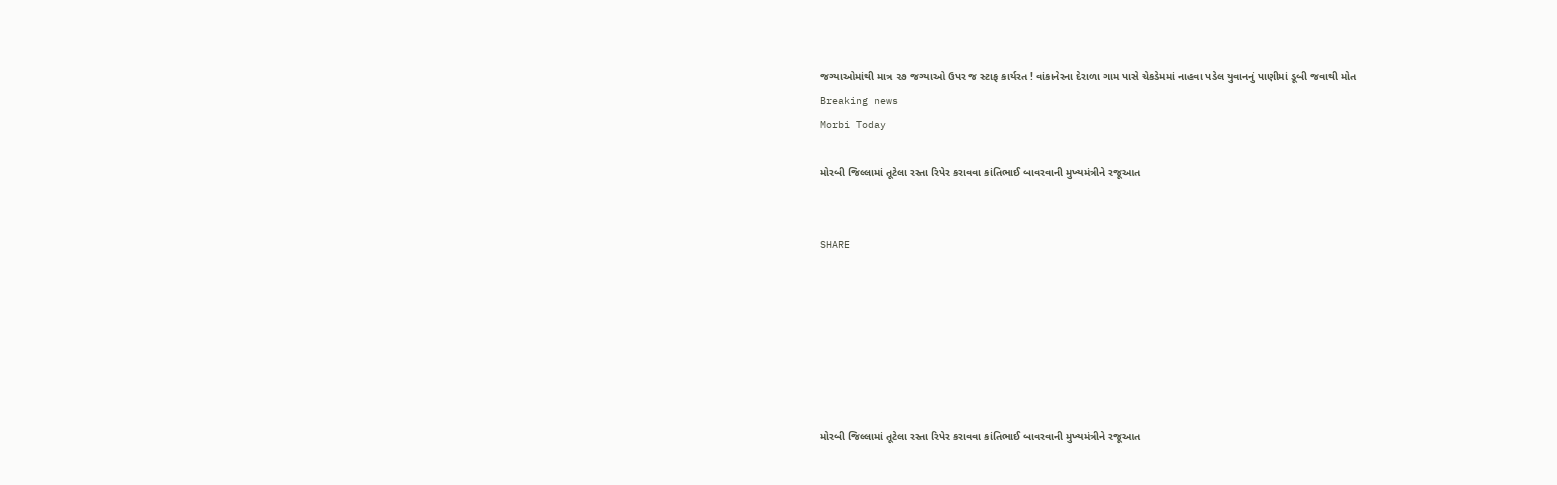જગ્યાઓમાંથી માત્ર ૨૭ જગ્યાઓ ઉપર જ સ્ટાફ કાર્યરત ! વાંકાનેરના દેરાળા ગામ પાસે ચેકડેમમાં નાહવા પડેલ યુવાનનું પાણીમાં ડૂબી જવાથી મોત
Breaking news
Morbi Today

મોરબી જિલ્લામાં તૂટેલા રસ્તા રિપેર કરાવવા કાંતિભાઈ બાવરવાની મુખ્યમંત્રીને રજૂઆત


SHARE







મોરબી જિલ્લામાં તૂટેલા રસ્તા રિપેર કરાવવા કાંતિભાઈ બાવરવાની મુખ્યમંત્રીને રજૂઆત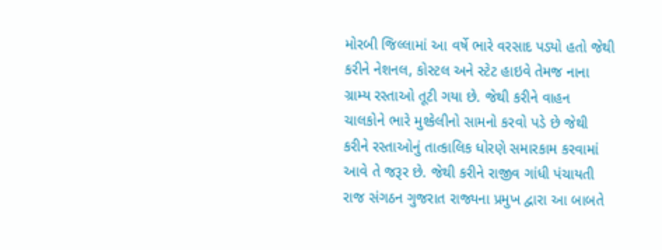મોરબી જિલ્લામાં આ વર્ષે ભારે વરસાદ પડ્યો હતો જેથી કરીને નેશનલ, કોસ્ટલ અને સ્ટેટ હાઇવે તેમજ નાના ગ્રામ્ય રસ્તાઓ તૂટી ગયા છે. જેથી કરીને વાહન ચાલકોને ભારે મુશ્કેલીનો સામનો કરવો પડે છે જેથી કરીને રસ્તાઓનું તાત્કાલિક ધોરણે સમારકામ કરવામાં આવે તે જરૂર છે. જેથી કરીને રાજીવ ગાંધી પંચાયતી રાજ સંગઠન ગુજરાત રાજ્યના પ્રમુખ દ્વારા આ બાબતે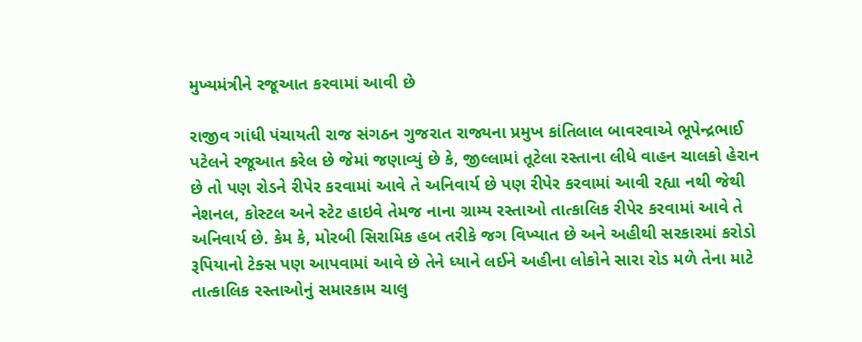મુખ્યમંત્રીને રજૂઆત કરવામાં આવી છે

રાજીવ ગાંધી પંચાયતી રાજ સંગઠન ગુજરાત રાજ્યના પ્રમુખ કાંતિલાલ બાવરવાએ ભૂપેન્દ્રભાઈ પટેલને રજૂઆત કરેલ છે જેમાં જણાવ્યું છે કે, જીલ્લામાં તૂટેલા રસ્તાના લીધે વાહન ચાલકો હેરાન છે તો પણ રોડને રીપેર કરવામાં આવે તે અનિવાર્ય છે પણ રીપેર કરવામાં આવી રહ્યા નથી જેથી નેશનલ, કોસ્ટલ અને સ્ટેટ હાઇવે તેમજ નાના ગ્રામ્ય રસ્તાઓ તાત્કાલિક રીપેર કરવામાં આવે તે અનિવાર્ય છે. કેમ કે, મોરબી સિરામિક હબ તરીકે જગ વિખ્યાત છે અને અહીથી સરકારમાં કરોડો રૂપિયાનો ટેક્સ પણ આપવામાં આવે છે તેને ધ્યાને લઈને અહીના લોકોને સારા રોડ મળે તેના માટે તાત્કાલિક રસ્તાઓનું સમારકામ ચાલુ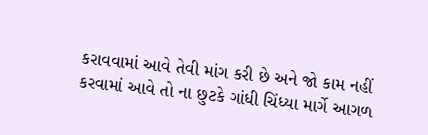કરાવવામાં આવે તેવી માંગ કરી છે અને જો કામ નહીં કરવામાં આવે તો ના છુટકે ગાંધી ચિંધ્યા માર્ગે આગળ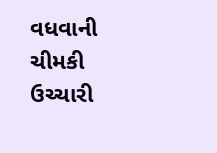વધવાની ચીમકી ઉચ્ચારી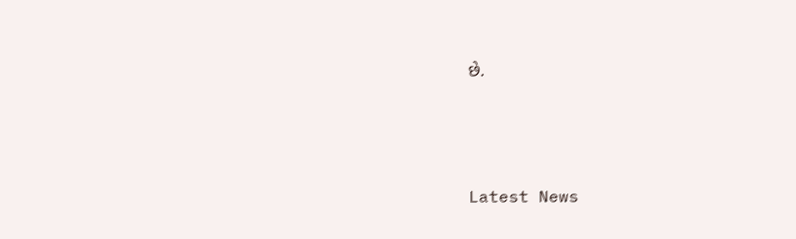છે.






Latest News